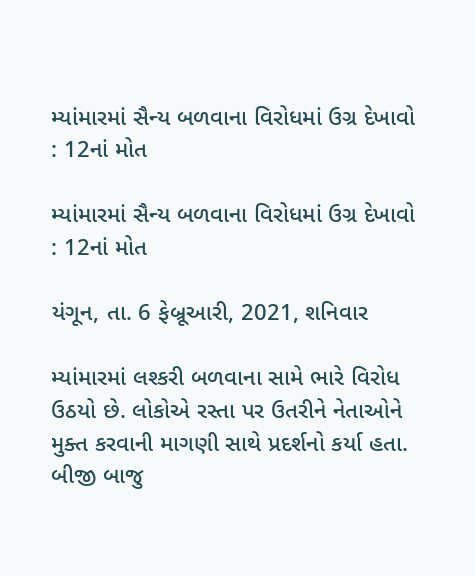મ્યાંમારમાં સૈન્ય બળવાના વિરોધમાં ઉગ્ર દેખાવો : 12નાં મોત

મ્યાંમારમાં સૈન્ય બળવાના વિરોધમાં ઉગ્ર દેખાવો : 12નાં મોત

યંગૂન, તા. 6 ફેબ્રૂઆરી, 2021, શનિવાર

મ્યાંમારમાં લશ્કરી બળવાના સામે ભારે વિરોધ ઉઠયો છે. લોકોએ રસ્તા પર ઉતરીને નેતાઓને મુક્ત કરવાની માગણી સાથે પ્રદર્શનો કર્યા હતા. બીજી બાજુ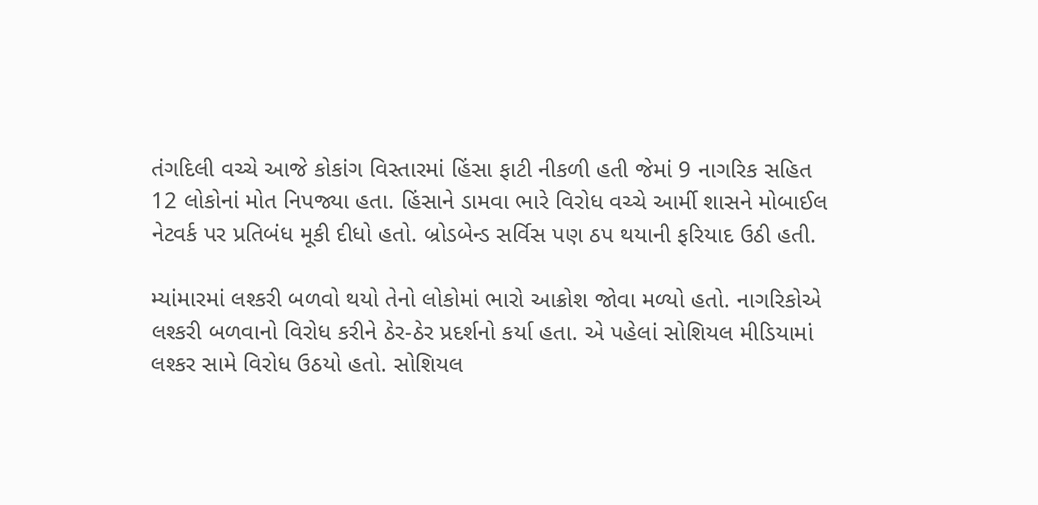તંગદિલી વચ્ચે આજે કોકાંગ વિસ્તારમાં હિંસા ફાટી નીકળી હતી જેમાં 9 નાગરિક સહિત 12 લોકોનાં મોત નિપજ્યા હતા. હિંસાને ડામવા ભારે વિરોધ વચ્ચે આર્મી શાસને મોબાઈલ નેટવર્ક પર પ્રતિબંધ મૂકી દીધો હતો. બ્રોડબેન્ડ સર્વિસ પણ ઠપ થયાની ફરિયાદ ઉઠી હતી.

મ્યાંમારમાં લશ્કરી બળવો થયો તેનો લોકોમાં ભારો આક્રોશ જોવા મળ્યો હતો. નાગરિકોએ લશ્કરી બળવાનો વિરોધ કરીને ઠેર-ઠેર પ્રદર્શનો કર્યા હતા. એ પહેલાં સોશિયલ મીડિયામાં લશ્કર સામે વિરોધ ઉઠયો હતો. સોશિયલ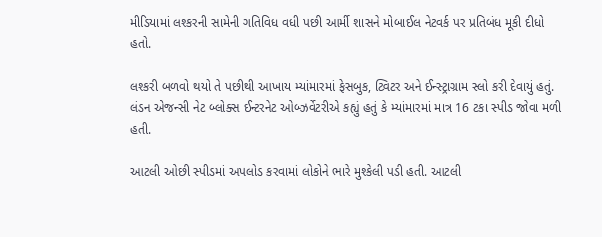મીડિયામાં લશ્કરની સામેની ગતિવિધ વધી પછી આર્મી શાસને મોબાઈલ નેટવર્ક પર પ્રતિબંધ મૂકી દીધો હતો.

લશ્કરી બળવો થયો તે પછીથી આખાય મ્યાંમારમાં ફેસબુક, ટ્વિટર અને ઈન્સ્ટ્રાગ્રામ સ્લો કરી દેવાયું હતું. લંડન એજન્સી નેટ બ્લોક્સ ઈન્ટરનેટ ઓબ્ઝર્વેટરીએ કહ્યું હતું કે મ્યાંમારમાં માત્ર 16 ટકા સ્પીડ જોવા મળી હતી.

આટલી ઓછી સ્પીડમાં અપલોડ કરવામાં લોકોને ભારે મુશ્કેલી પડી હતી. આટલી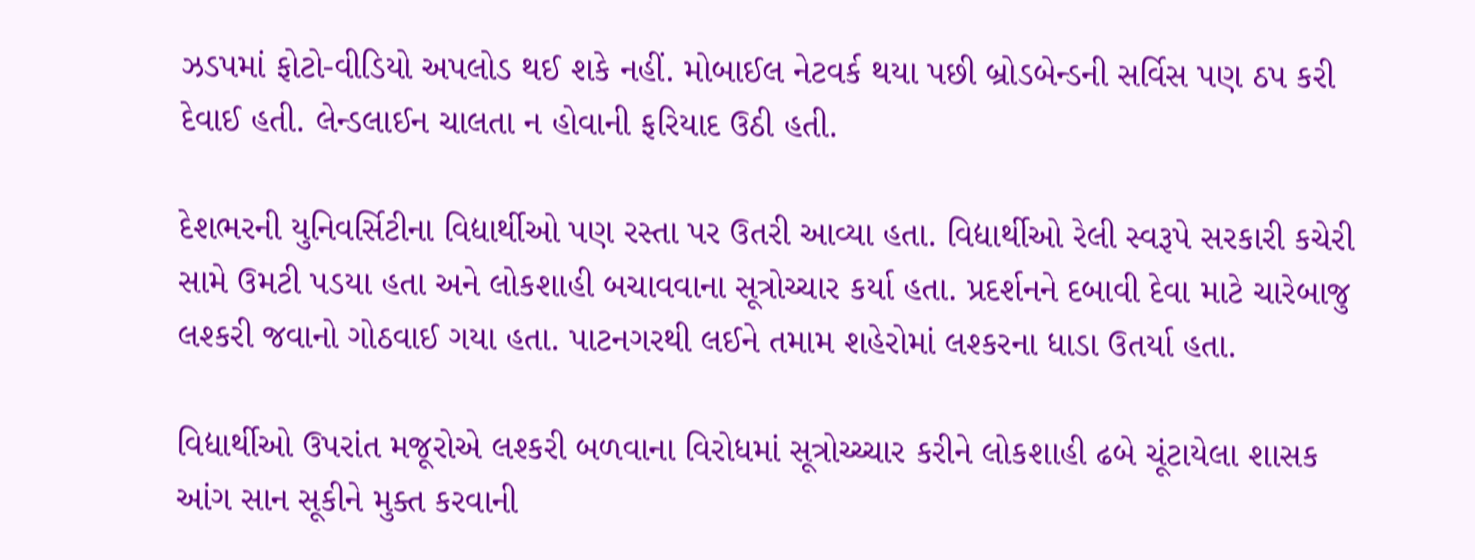ઝડપમાં ફોટો-વીડિયો અપલોડ થઈ શકે નહીં. મોબાઈલ નેટવર્ક થયા પછી બ્રોડબેન્ડની સર્વિસ પણ ઠપ કરી દેવાઈ હતી. લેન્ડલાઈન ચાલતા ન હોવાની ફરિયાદ ઉઠી હતી.

દેશભરની યુનિવર્સિટીના વિદ્યાર્થીઓ પણ રસ્તા પર ઉતરી આવ્યા હતા. વિદ્યાર્થીઓ રેલી સ્વરૂપે સરકારી કચેરી સામે ઉમટી પડયા હતા અને લોકશાહી બચાવવાના સૂત્રોચ્ચાર કર્યા હતા. પ્રદર્શનને દબાવી દેવા માટે ચારેબાજુ લશ્કરી જવાનો ગોઠવાઈ ગયા હતા. પાટનગરથી લઈને તમામ શહેરોમાં લશ્કરના ધાડા ઉતર્યા હતા.

વિદ્યાર્થીઓ ઉપરાંત મજૂરોએ લશ્કરી બળવાના વિરોધમાં સૂત્રોચ્ચ્ચાર કરીને લોકશાહી ઢબે ચૂંટાયેલા શાસક આંગ સાન સૂકીને મુક્ત કરવાની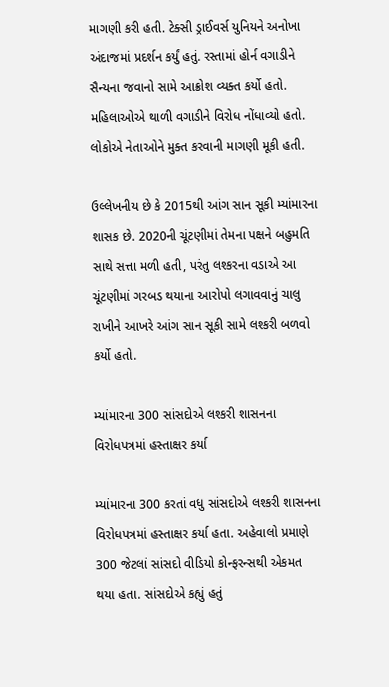માગણી કરી હતી. ટેક્સી ડ્રાઈવર્સ યુનિયને અનોખા અંદાજમાં પ્રદર્શન કર્યું હતું. રસ્તામાં હોર્ન વગાડીને સૈન્યના જવાનો સામે આક્રોશ વ્યક્ત કર્યો હતો. મહિલાઓએ થાળી વગાડીને વિરોધ નોંધાવ્યો હતો. લોકોએ નેતાઓને મુક્ત કરવાની માગણી મૂકી હતી.

ઉલ્લેખનીય છે કે 2015થી આંગ સાન સૂકી મ્યાંમારના શાસક છે. 2020ની ચૂંટણીમાં તેમના પક્ષને બહુમતિ સાથે સત્તા મળી હતી, પરંતુ લશ્કરના વડાએ આ ચૂંટણીમાં ગરબડ થયાના આરોપો લગાવવાનું ચાલુ રાખીને આખરે આંગ સાન સૂકી સામે લશ્કરી બળવો કર્યો હતો.

મ્યાંમારના 300 સાંસદોએ લશ્કરી શાસનના વિરોધપત્રમાં હસ્તાક્ષર કર્યા

મ્યાંમારના 300 કરતાં વધુ સાંસદોએ લશ્કરી શાસનના વિરોધપત્રમાં હસ્તાક્ષર કર્યા હતા. અહેવાલો પ્રમાણે 300 જેટલાં સાંસદો વીડિયો કોન્ફરન્સથી એકમત થયા હતા. સાંસદોએ કહ્યું હતું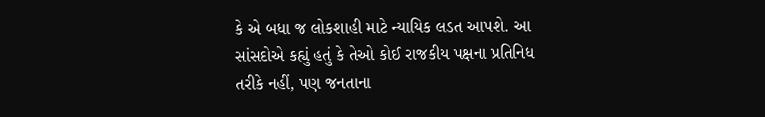કે એ બધા જ લોકશાહી માટે ન્યાયિક લડત આપશે. આ સાંસદોએ કહ્યું હતું કે તેઓ કોઈ રાજકીય પક્ષના પ્રતિનિધ તરીકે નહીં, પણ જનતાના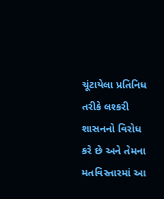ચૂંટાયેલા પ્રતિનિધ તરીકે લશ્કરી શાસનનો વિરોધ કરે છે અને તેમના મતવિસ્તારમાં આ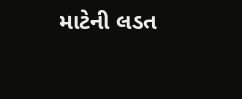માટેની લડત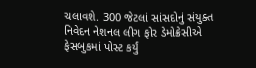ચલાવશે. 300 જેટલાં સાંસદોનું સંયુક્ત નિવેદન નેશનલ લીગ ફોર ડેમોક્રેસીએ ફેસબુકમાં પોસ્ટ કર્યું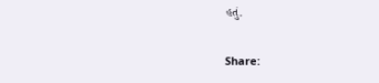હતું.

Share: